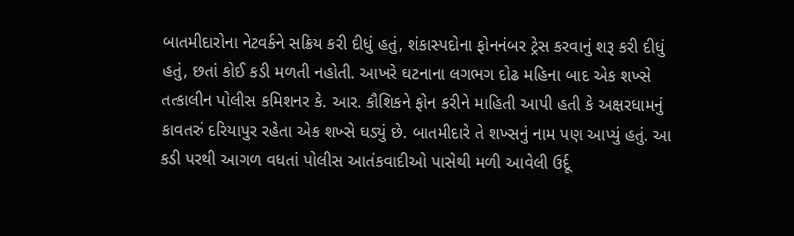બાતમીદારોના નેટવર્કને સક્રિય કરી દીધું હતું, શંકાસ્પદોના ફોનનંબર ટ્રેસ કરવાનું શરૂ કરી દીધું હતું, છતાં કોઈ કડી મળતી નહોતી. આખરે ઘટનાના લગભગ દોઢ મહિના બાદ એક શખ્સે તત્કાલીન પોલીસ કમિશનર કે. આર. કૌશિકને ફોન કરીને માહિતી આપી હતી કે અક્ષરધામનું કાવતરું દરિયાપુર રહેતા એક શખ્સે ઘડ્યું છે. બાતમીદારે તે શખ્સનું નામ પણ આપ્યું હતું. આ કડી પરથી આગળ વધતાં પોલીસ આતંકવાદીઓ પાસેથી મળી આવેલી ઉર્દૂ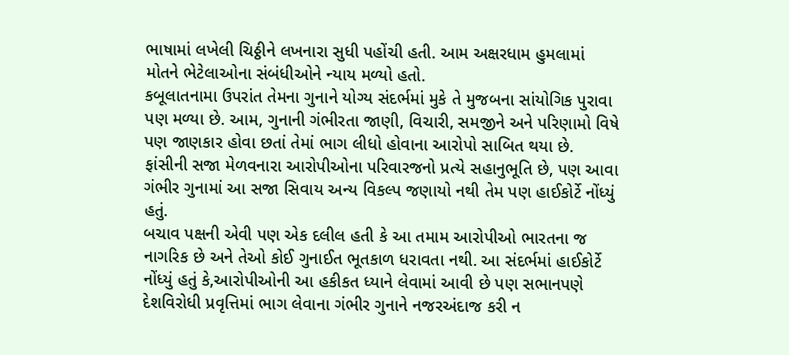ભાષામાં લખેલી ચિઠ્ઠીને લખનારા સુધી પહોંચી હતી. આમ અક્ષરધામ હુમલામાં મોતને ભેટેલાઓના સંબંધીઓને ન્યાય મળ્યો હતો.
કબૂલાતનામા ઉપરાંત તેમના ગુનાને યોગ્ય સંદર્ભમાં મુકે તે મુજબના સાંયોગિક પુરાવા પણ મળ્યા છે. આમ, ગુનાની ગંભીરતા જાણી, વિચારી, સમજીને અને પરિણામો વિષે પણ જાણકાર હોવા છતાં તેમાં ભાગ લીધો હોવાના આરોપો સાબિત થયા છે. ફાંસીની સજા મેળવનારા આરોપીઓના પરિવારજનો પ્રત્યે સહાનુભૂતિ છે, પણ આવા ગંભીર ગુનામાં આ સજા સિવાય અન્ય વિકલ્પ જણાયો નથી તેમ પણ હાઈકોર્ટે નોંધ્યું હતું.
બચાવ પક્ષની એવી પણ એક દલીલ હતી કે આ તમામ આરોપીઓ ભારતના જ નાગરિક છે અને તેઓ કોઈ ગુનાઈત ભૂતકાળ ધરાવતા નથી. આ સંદર્ભમાં હાઈકોર્ટે નોંધ્યું હતું કે,આરોપીઓની આ હકીકત ધ્યાને લેવામાં આવી છે પણ સભાનપણે દેશવિરોધી પ્રવૃત્તિમાં ભાગ લેવાના ગંભીર ગુનાને નજરઅંદાજ કરી ન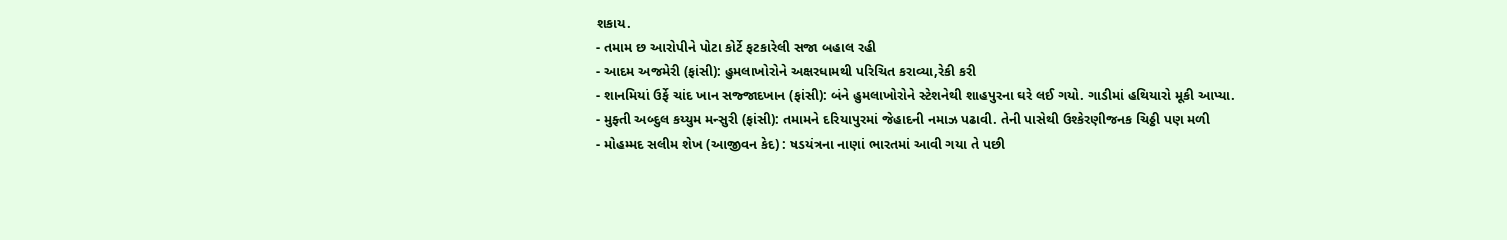શકાય.
- તમામ છ આરોપીને પોટા કોર્ટે ફટકારેલી સજા બહાલ રહી
- આદમ અજમેરી (ફાંસી): હુમલાખોરોને અક્ષરધામથી પરિચિત કરાવ્યા,રેકી કરી
- શાનમિયાં ઉર્ફે ચાંદ ખાન સજ્જાદખાન (ફાંસી): બંને હુમલાખોરોને સ્ટેશનેથી શાહપુરના ઘરે લઈ ગયો. ગાડીમાં હથિયારો મૂકી આપ્યા.
- મુફ્તી અબ્દુલ કય્યુમ મન્સુરી (ફાંસી): તમામને દરિયાપુરમાં જેહાદની નમાઝ પઢાવી. તેની પાસેથી ઉશ્કેરણીજનક ચિઠ્ઠી પણ મળી
- મોહમ્મદ સલીમ શેખ (આજીવન કેદ) : ષડયંત્રના નાણાં ભારતમાં આવી ગયા તે પછી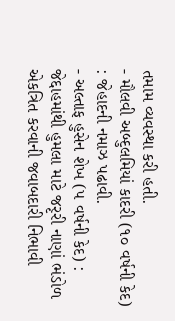તમામ વ્યવસ્થા કરી હતી.
- મૌલવી અબ્દુલમિયાં કાદરી (૧૦ વર્ષની કેદ) : જેહાદની નમાઝ પઢાવી.
- અલ્તાફ હુસેન શેખ (૫ વર્ષની કેદ) : જેદ્દાહમાંથી હુમલા માટે જરૃરી નાણાં ભંડોળ એકત્રિત કરવાની જવાબદારી નિભાવી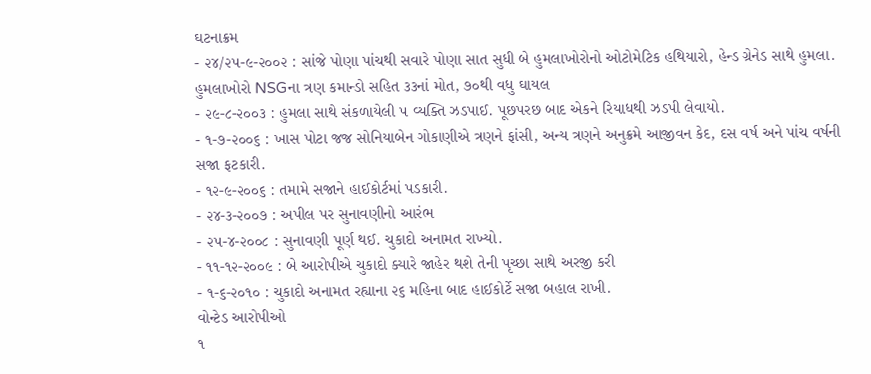ઘટનાક્રમ
- ૨૪/૨૫-૯-૨૦૦૨ : સાંજે પોણા પાંચથી સવારે પોણા સાત સુધી બે હુમલાખોરોનો ઓટોમેટિક હથિયારો, હેન્ડ ગ્રેનેડ સાથે હુમલા. હુમલાખોરો NSGના ત્રણ કમાન્ડો સહિત ૩૩નાં મોત, ૭૦થી વધુ ઘાયલ
- ૨૯-૮-૨૦૦૩ : હુમલા સાથે સંકળાયેલી ૫ વ્યક્તિ ઝડપાઈ. પૂછપરછ બાદ એકને રિયાધથી ઝડપી લેવાયો.
- ૧-૭-૨૦૦૬ : ખાસ પોટા જજ સોનિયાબેન ગોકાણીએ ત્રણને ફાંસી, અન્ય ત્રણને અનુક્રમે આજીવન કેદ, દસ વર્ષ અને પાંચ વર્ષની સજા ફટકારી.
- ૧૨-૯-૨૦૦૬ : તમામે સજાને હાઈકોર્ટમાં પડકારી.
- ૨૪-૩-૨૦૦૭ : અપીલ પર સુનાવણીનો આરંભ
- ૨૫-૪-૨૦૦૮ : સુનાવણી પૂર્ણ થઈ. ચુકાદો અનામત રાખ્યો.
- ૧૧-૧૨-૨૦૦૯ : બે આરોપીએ ચુકાદો ક્યારે જાહેર થશે તેની પૃચ્છા સાથે અરજી કરી
- ૧-૬-૨૦૧૦ : ચુકાદો અનામત રહ્યાના ૨૬ મહિના બાદ હાઈકોર્ટે સજા બહાલ રાખી.
વોન્ટેડ આરોપીઓ
૧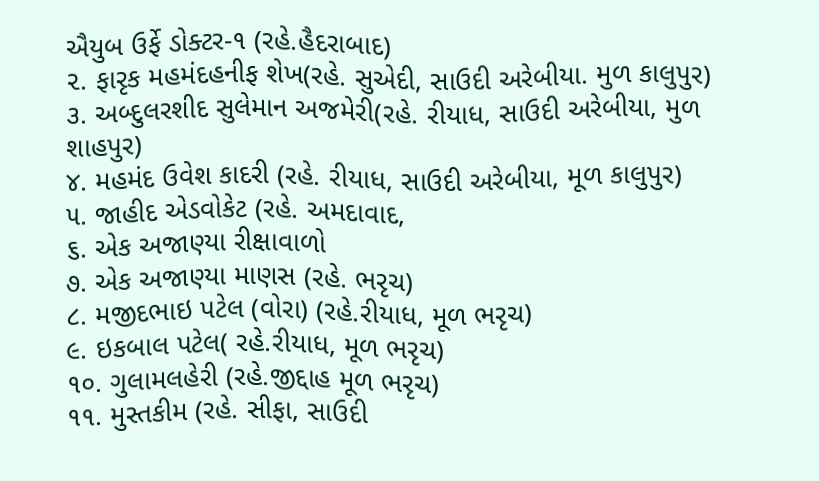ઐયુબ ઉર્ફે ડોક્ટર-૧ (રહે.હૈદરાબાદ)
૨. ફારૃક મહમંદહનીફ શેખ(રહે. સુએદી, સાઉદી અરેબીયા. મુળ કાલુપુર)
૩. અબ્દુલરશીદ સુલેમાન અજમેરી(રહે. રીયાધ, સાઉદી અરેબીયા, મુળ શાહપુર)
૪. મહમંદ ઉવેશ કાદરી (રહે. રીયાધ, સાઉદી અરેબીયા, મૂળ કાલુપુર)
૫. જાહીદ એડવોકેટ (રહે. અમદાવાદ,
૬. એક અજાણ્યા રીક્ષાવાળો
૭. એક અજાણ્યા માણસ (રહે. ભરૃચ)
૮. મજીદભાઇ પટેલ (વોરા) (રહે.રીયાધ, મૂળ ભરૃચ)
૯. ઇકબાલ પટેલ( રહે.રીયાધ, મૂળ ભરૃચ)
૧૦. ગુલામલહેરી (રહે.જીદ્દાહ મૂળ ભરૃચ)
૧૧. મુસ્તકીમ (રહે. સીફા, સાઉદી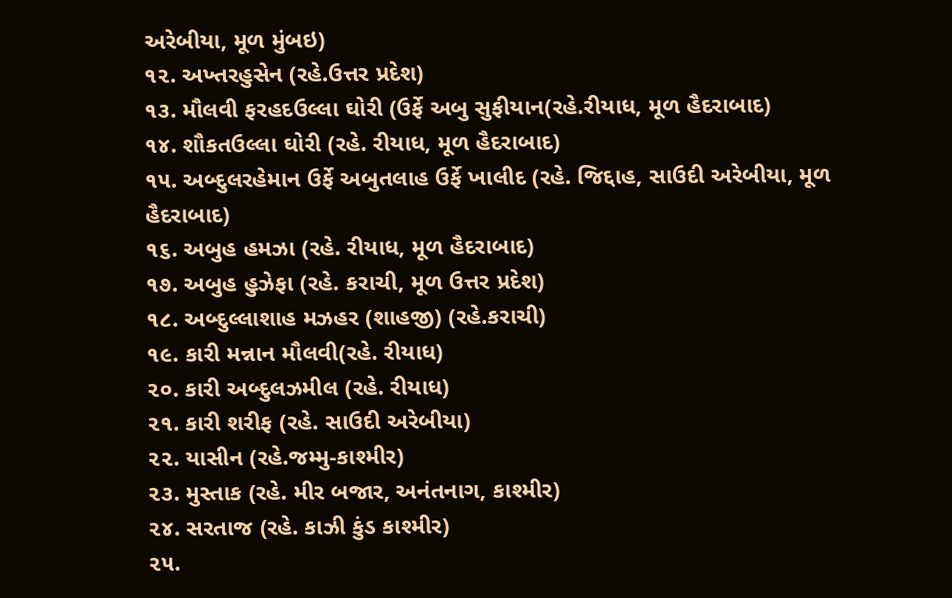અરેબીયા, મૂળ મુંબઇ)
૧૨. અખ્તરહુસેન (રહે.ઉત્તર પ્રદેશ)
૧૩. મૌલવી ફરહદઉલ્લા ઘોરી (ઉર્ફે અબુ સુફીયાન(રહે.રીયાધ, મૂળ હૈદરાબાદ)
૧૪. શૌકતઉલ્લા ઘોરી (રહે. રીયાધ, મૂળ હૈદરાબાદ)
૧૫. અબ્દુલરહેમાન ઉર્ફે અબુતલાહ ઉર્ફે ખાલીદ (રહે. જિદ્દાહ, સાઉદી અરેબીયા, મૂળ હૈદરાબાદ)
૧૬. અબુહ હમઝા (રહે. રીયાધ, મૂળ હૈદરાબાદ)
૧૭. અબુહ હુઝેફા (રહે. કરાચી, મૂળ ઉત્તર પ્રદેશ)
૧૮. અબ્દુલ્લાશાહ મઝહર (શાહજી) (રહે.કરાચી)
૧૯. કારી મન્નાન મૌલવી(રહે. રીયાધ)
૨૦. કારી અબ્દુલઝમીલ (રહે. રીયાધ)
૨૧. કારી શરીફ (રહે. સાઉદી અરેબીયા)
૨૨. યાસીન (રહે.જમ્મુ-કાશ્મીર)
૨૩. મુસ્તાક (રહે. મીર બજાર, અનંતનાગ, કાશ્મીર)
૨૪. સરતાજ (રહે. કાઝી કુંડ કાશ્મીર)
૨૫.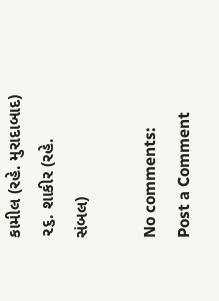કામીલ (રહે. મુરાદાબાદ)
૨૬. શાકીર (રહે. સંબલ)

No comments:
Post a Comment